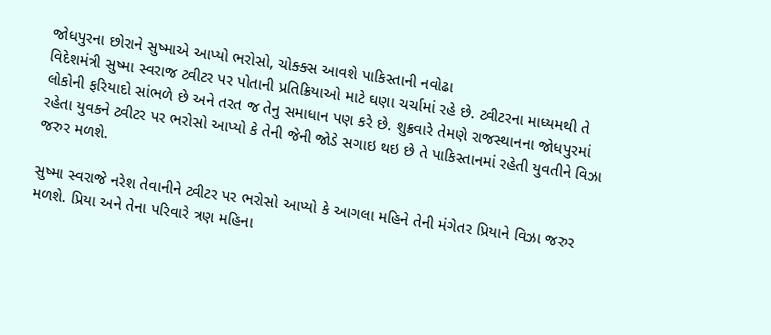જોધપુરના છોરાને સુષ્માએ આપ્યો ભરોસો, ચોક્ક્સ આવશે પાકિસ્તાની નવોઢા
વિદેશમંત્રી સુષ્મા સ્વરાજ ટ્વીટર પર પોતાની પ્રતિક્રિયાઓ માટે ઘણા ચર્ચામાં રહે છે. ટ્વીટરના માધ્યમથી તે લોકોની ફરિયાદો સાંભળે છે અને તરત જ તેનુ સમાધાન પણ કરે છે. શુક્રવારે તેમણે રાજસ્થાનના જોધપુરમાં રહેતા યુવકને ટ્વીટર પર ભરોસો આપ્યો કે તેની જેની જોડે સગાઇ થઇ છે તે પાકિસ્તાનમાં રહેતી યુવતીને વિઝા જરુર મળશે.

સુષ્મા સ્વરાજે નરેશ તેવાનીને ટ્વીટર પર ભરોસો આપ્યો કે આગલા મહિને તેની મંગેતર પ્રિયાને વિઝા જરુર મળશે. પ્રિયા અને તેના પરિવારે ત્રણ મહિના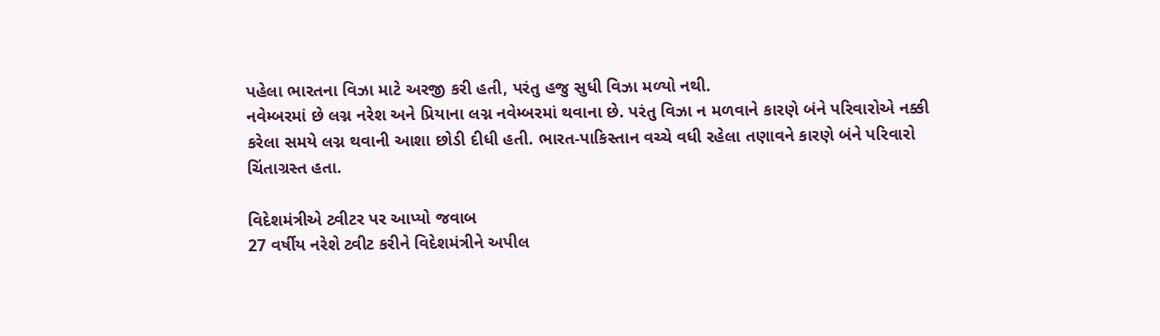પહેલા ભારતના વિઝા માટે અરજી કરી હતી, પરંતુ હજુ સુધી વિઝા મળ્યો નથી.
નવેમ્બરમાં છે લગ્ન નરેશ અને પ્રિયાના લગ્ન નવેમ્બરમાં થવાના છે. પરંતુ વિઝા ન મળવાને કારણે બંને પરિવારોએ નક્કી કરેલા સમયે લગ્ન થવાની આશા છોડી દીધી હતી. ભારત-પાકિસ્તાન વચ્ચે વધી રહેલા તણાવને કારણે બંને પરિવારો ચિંતાગ્રસ્ત હતા.

વિદેશમંત્રીએ ટ્વીટર પર આપ્યો જવાબ
27 વર્ષીય નરેશે ટ્વીટ કરીને વિદેશમંત્રીને અપીલ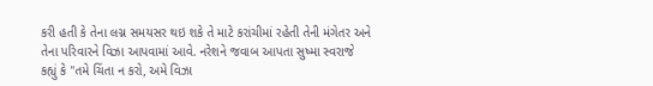કરી હતી કે તેના લગ્ન સમયસર થઇ શકે તે માટે કરાંચીમાં રહેતી તેની મંગેતર અને તેના પરિવારને વિઝા આપવામાં આવે. નરેશને જવાબ આપતા સુષ્મા સ્વરાજે કહ્યું કે "તમે ચિંતા ન કરો, અમે વિઝા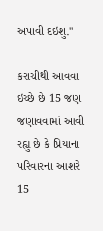અપાવી દઇશુ."

કરાચીથી આવવા ઇચ્છે છે 15 જણ
જણાવવામાં આવી રહ્યુ છે કે પ્રિયાના પરિવારના આશરે 15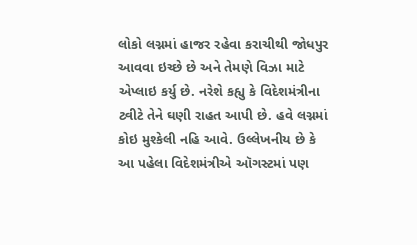લોકો લગ્નમાં હાજર રહેવા કરાચીથી જોધપુર આવવા ઇચ્છે છે અને તેમણે વિઝા માટે એપ્લાઇ કર્યુ છે. નરેશે કહ્યુ કે વિદેશમંત્રીના ટ્વીટે તેને ઘણી રાહત આપી છે. હવે લગ્નમાં કોઇ મુશ્કેલી નહિ આવે. ઉલ્લેખનીય છે કે આ પહેલા વિદેશમંત્રીએ ઑગસ્ટમાં પણ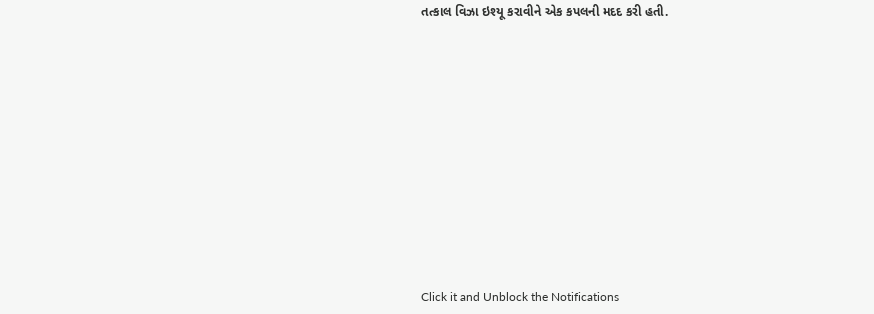તત્કાલ વિઝા ઇશ્યૂ કરાવીને એક કપલની મદદ કરી હતી.













Click it and Unblock the Notifications